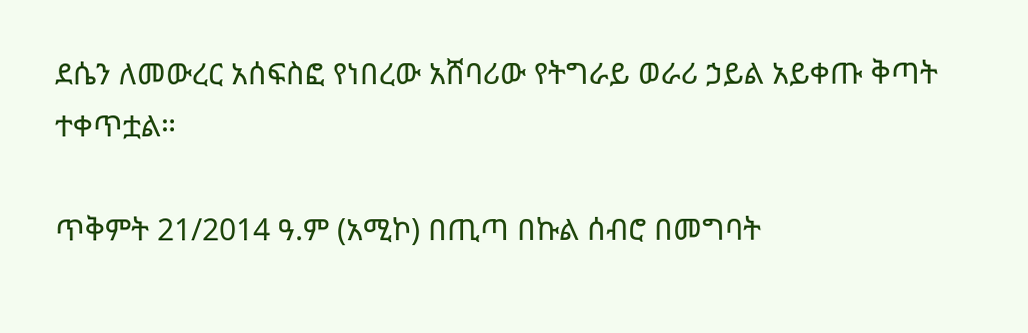ደሴን ለመውረር አሰፍስፎ የነበረው አሸባሪው የትግራይ ወራሪ ኃይል አይቀጡ ቅጣት ተቀጥቷል።

ጥቅምት 21/2014 ዓ.ም (አሚኮ) በጢጣ በኩል ሰብሮ በመግባት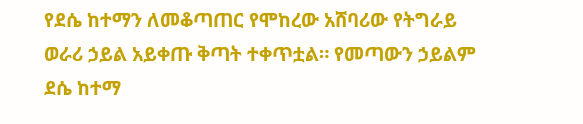የደሴ ከተማን ለመቆጣጠር የሞከረው አሸባሪው የትግራይ ወራሪ ኃይል አይቀጡ ቅጣት ተቀጥቷል። የመጣውን ኃይልም ደሴ ከተማ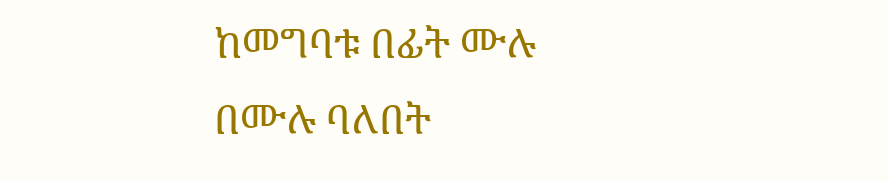ከመግባቱ በፊት ሙሉ በሙሉ ባለበት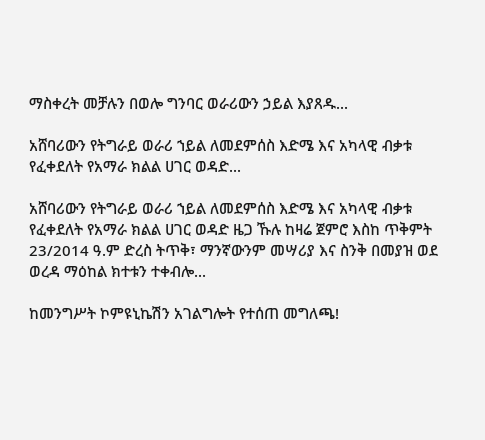ማስቀረት መቻሉን በወሎ ግንባር ወራሪውን ኃይል እያጸዱ...

አሸባሪውን የትግራይ ወራሪ ኀይል ለመደምሰስ እድሜ እና አካላዊ ብቃቱ የፈቀደለት የአማራ ክልል ሀገር ወዳድ...

አሸባሪውን የትግራይ ወራሪ ኀይል ለመደምሰስ እድሜ እና አካላዊ ብቃቱ የፈቀደለት የአማራ ክልል ሀገር ወዳድ ዜጋ ኹሉ ከዛሬ ጀምሮ እስከ ጥቅምት 23/2014 ዓ.ም ድረስ ትጥቅ፣ ማንኛውንም መሣሪያ እና ስንቅ በመያዝ ወደ ወረዳ ማዕከል ክተቱን ተቀብሎ...

ከመንግሥት ኮምዩኒኬሽን አገልግሎት የተሰጠ መግለጫ!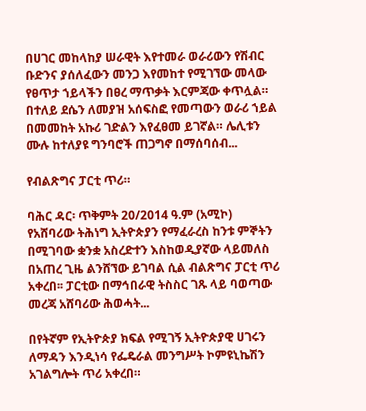በሀገር መከላከያ ሠራዊት እየተመራ ወራሪውን የሽብር ቡድንና ያሰለፈውን መንጋ እየመከተ የሚገኘው መላው የፀጥታ ኀይላችን በፀረ ማጥቃት እርምጃው ቀጥሏል። በተለይ ደሴን ለመያዝ አሰፍስፎ የመጣውን ወራሪ ኀይል በመመከት አኩሪ ገድልን እየፈፀመ ይገኛል። ሌሊቱን ሙሉ ከተለያዩ ግንባሮች ጠጋግኖ በማሰባሰብ...

የብልጽግና ፓርቲ ጥሪ።

ባሕር ዳር፡ ጥቅምት 20/2014 ዓ.ም (አሚኮ) የአሸባሪው ትሕነግ ኢትዮጵያን የማፈራረስ ከንቱ ምኞትን በሚገባው ቋንቋ አስረድተን እስከወዲያኛው ላይመለስ በአጠረ ጊዜ ልንሸኘው ይገባል ሲል ብልጽግና ፓርቲ ጥሪ አቀረበ፡፡ ፓርቲው በማኅበራዊ ትስስር ገጹ ላይ ባወጣው መረጃ አሸባሪው ሕወሓት...

በየትኛም የኢትዮጵያ ክፍል የሚገኝ ኢትዮጵያዊ ሀገሩን ለማዳን እንዲነሳ የፌዴራል መንግሥት ኮምዩኒኬሽን አገልግሎት ጥሪ አቀረበ።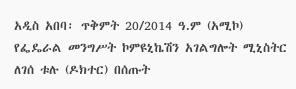አዲስ አበባ፡ ጥቅምት 20/2014 ዓ.ም (አሚኮ) የፌዴራል መንግሥት ኮምዩኒኬሽን አገልግሎት ሚኒስትር ለገሰ ቱሉ (ዶክተር) በሰጡት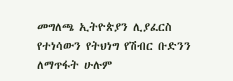መግለጫ ኢትዮጵያን ሊያፈርስ የተነሳውን የትህነግ የሽብር ቡድንን ለማጥፋት ሁሉም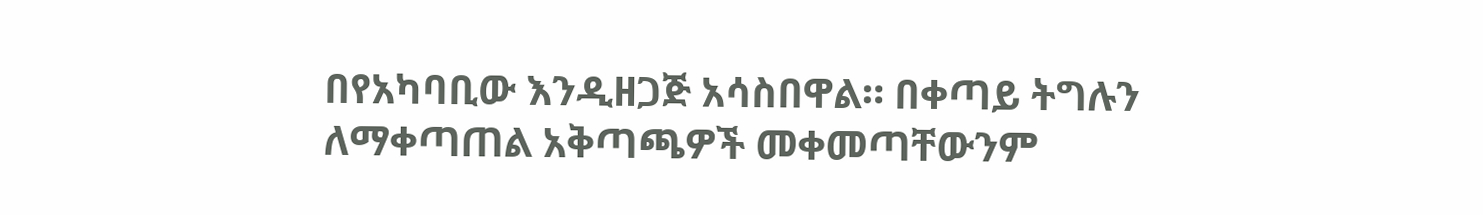በየአካባቢው እንዲዘጋጅ አሳስበዋል። በቀጣይ ትግሉን ለማቀጣጠል አቅጣጫዎች መቀመጣቸውንም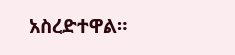አስረድተዋል።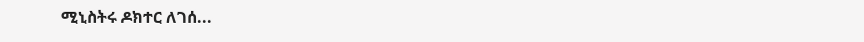ሚኒስትሩ ዶክተር ለገሰ...